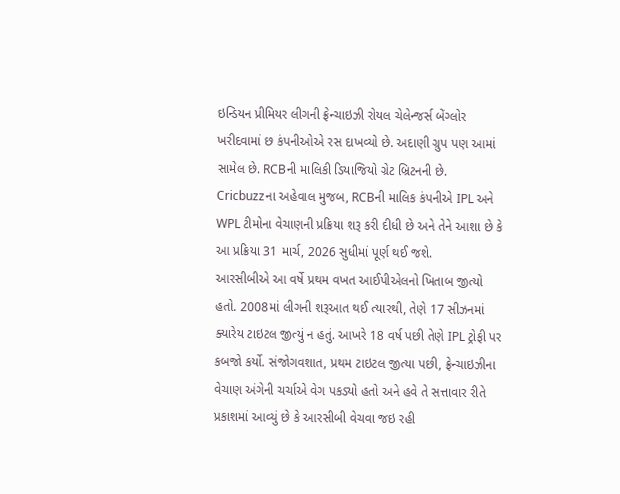ઇન્ડિયન પ્રીમિયર લીગની ફ્રેન્ચાઇઝી રોયલ ચેલેન્જર્સ બેંગ્લોર ખરીદવામાં છ કંપનીઓએ રસ દાખવ્યો છે. અદાણી ગ્રુપ પણ આમાં સામેલ છે. RCBની માલિકી ડિયાજિયો ગ્રેટ બ્રિટનની છે. Cricbuzzના અહેવાલ મુજબ, RCBની માલિક કંપનીએ IPL અને WPL ટીમોના વેચાણની પ્રક્રિયા શરૂ કરી દીધી છે અને તેને આશા છે કે આ પ્રક્રિયા 31 માર્ચ, 2026 સુધીમાં પૂર્ણ થઈ જશે.
આરસીબીએ આ વર્ષે પ્રથમ વખત આઈપીએલનો ખિતાબ જીત્યો હતો. 2008માં લીગની શરૂઆત થઈ ત્યારથી, તેણે 17 સીઝનમાં ક્યારેય ટાઇટલ જીત્યું ન હતું. આખરે 18 વર્ષ પછી તેણે IPL ટ્રોફી પર કબજો કર્યો. સંજોગવશાત, પ્રથમ ટાઇટલ જીત્યા પછી, ફ્રેન્ચાઇઝીના વેચાણ અંગેની ચર્ચાએ વેગ પકડ્યો હતો અને હવે તે સત્તાવાર રીતે પ્રકાશમાં આવ્યું છે કે આરસીબી વેચવા જઇ રહી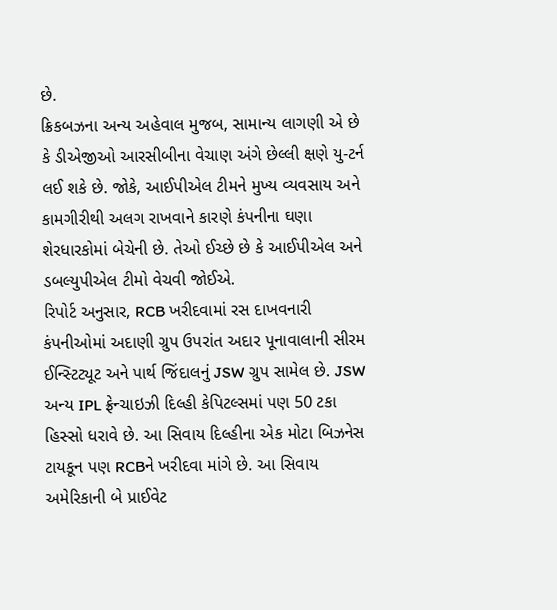છે.
ક્રિકબઝના અન્ય અહેવાલ મુજબ, સામાન્ય લાગણી એ છે કે ડીએજીઓ આરસીબીના વેચાણ અંગે છેલ્લી ક્ષણે યુ-ટર્ન લઈ શકે છે. જોકે, આઈપીએલ ટીમને મુખ્ય વ્યવસાય અને કામગીરીથી અલગ રાખવાને કારણે કંપનીના ઘણા શેરધારકોમાં બેચેની છે. તેઓ ઈચ્છે છે કે આઈપીએલ અને ડબલ્યુપીએલ ટીમો વેચવી જોઈએ.
રિપોર્ટ અનુસાર, RCB ખરીદવામાં રસ દાખવનારી કંપનીઓમાં અદાણી ગ્રુપ ઉપરાંત અદાર પૂનાવાલાની સીરમ ઈન્સ્ટિટ્યૂટ અને પાર્થ જિંદાલનું JSW ગ્રુપ સામેલ છે. JSW અન્ય IPL ફ્રેન્ચાઇઝી દિલ્હી કેપિટલ્સમાં પણ 50 ટકા હિસ્સો ધરાવે છે. આ સિવાય દિલ્હીના એક મોટા બિઝનેસ ટાયકૂન પણ RCBને ખરીદવા માંગે છે. આ સિવાય અમેરિકાની બે પ્રાઈવેટ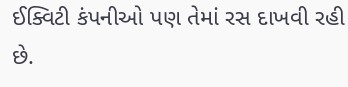ઈક્વિટી કંપનીઓ પણ તેમાં રસ દાખવી રહી છે.